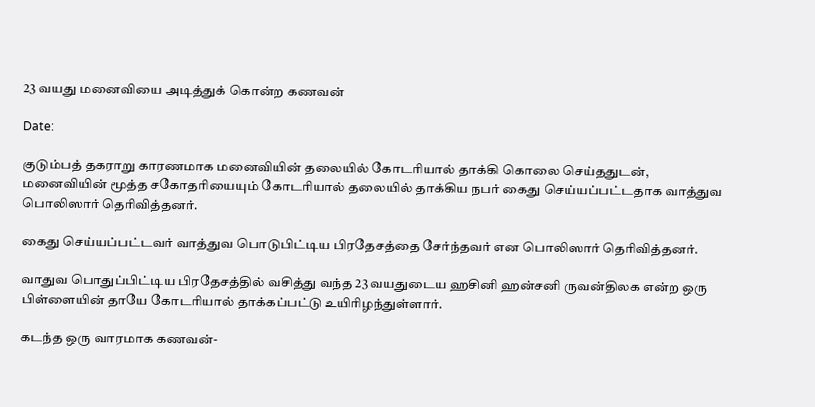23 வயது மனைவியை அடித்துக் கொன்ற கணவன்

Date:

குடும்பத் தகராறு காரணமாக மனைவியின் தலையில் கோடரியால் தாக்கி கொலை செய்ததுடன், மனைவியின் மூத்த சகோதரியையும் கோடரியால் தலையில் தாக்கிய நபர் கைது செய்யப்பட்டதாக வாத்துவ பொலிஸார் தெரிவித்தனர்.

கைது செய்யப்பட்டவர் வாத்துவ பொடுபிட்டிய பிரதேசத்தை சேர்ந்தவர் என பொலிஸார் தெரிவித்தனர்.

வாதுவ பொதுப்பிட்டிய பிரதேசத்தில் வசித்து வந்த 23 வயதுடைய ஹசினி ஹன்சனி ருவன்திலக என்ற ஒரு பிள்ளையின் தாயே கோடரியால் தாக்கப்பட்டு உயிரிழந்துள்ளார்.

கடந்த ஒரு வாரமாக கணவன்-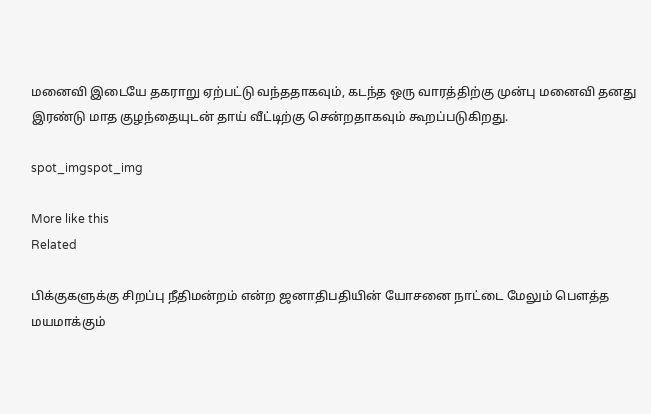மனைவி இடையே தகராறு ஏற்பட்டு வந்ததாகவும், கடந்த ஒரு வாரத்திற்கு முன்பு மனைவி தனது இரண்டு மாத குழந்தையுடன் தாய் வீட்டிற்கு சென்றதாகவும் கூறப்படுகிறது.

spot_imgspot_img

More like this
Related

பிக்குகளுக்கு சிறப்பு நீதிமன்றம் என்ற ஜனாதிபதியின் யோசனை நாட்டை மேலும் பௌத்த மயமாக்கும்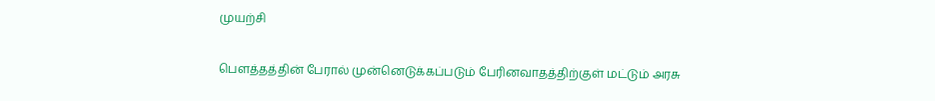முயற்சி

பௌத்தத்தின் பேரால் முன்னெடுக்கப்படும் பேரினவாதத்திற்குள் மட்டும் அரசு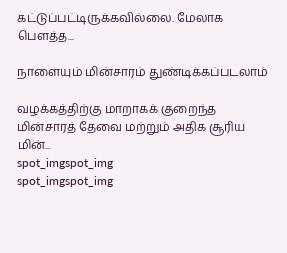கட்டுப்பட்டிருக்கவில்லை. மேலாக பௌத்த...

நாளையும் மின்சாரம் துண்டிக்கப்படலாம்

வழக்கத்திற்கு மாறாகக் குறைந்த மின்சாரத் தேவை மற்றும் அதிக சூரிய மின்...
spot_imgspot_img
spot_imgspot_img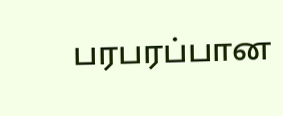பரபரப்பான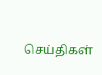செய்திகள்